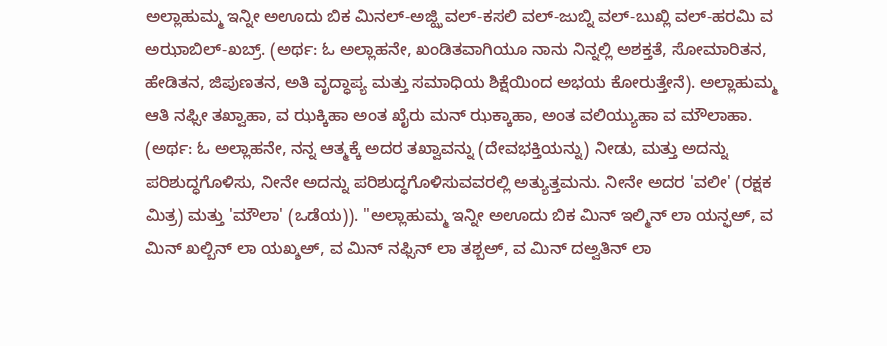ಅಲ್ಲಾಹುಮ್ಮ ಇನ್ನೀ ಅಊದು ಬಿಕ ಮಿನಲ್-ಅಜ್ಝಿ ವಲ್-ಕಸಲಿ ವಲ್-ಜುಬ್ನಿ ವಲ್-ಬುಖ್ಲಿ ವಲ್-ಹರಮಿ ವ ಅಝಾಬಿಲ್-ಖಬ್ರ್. (ಅರ್ಥ: ಓ ಅಲ್ಲಾಹನೇ, ಖಂಡಿತವಾಗಿಯೂ ನಾನು ನಿನ್ನಲ್ಲಿ ಅಶಕ್ತತೆ, ಸೋಮಾರಿತನ, ಹೇಡಿತನ, ಜಿಪುಣತನ, ಅತಿ ವೃದ್ಧಾಪ್ಯ ಮತ್ತು ಸಮಾಧಿಯ ಶಿಕ್ಷೆಯಿಂದ ಅಭಯ ಕೋರುತ್ತೇನೆ). ಅಲ್ಲಾಹುಮ್ಮ ಆತಿ ನಫ್ಸೀ ತಖ್ವಾಹಾ, ವ ಝಕ್ಕಿಹಾ ಅಂತ ಖೈರು ಮನ್ ಝಕ್ಕಾಹಾ, ಅಂತ ವಲಿಯ್ಯುಹಾ ವ ಮೌಲಾಹಾ. (ಅರ್ಥ: ಓ ಅಲ್ಲಾಹನೇ, ನನ್ನ ಆತ್ಮಕ್ಕೆ ಅದರ ತಖ್ವಾವನ್ನು (ದೇವಭಕ್ತಿಯನ್ನು) ನೀಡು, ಮತ್ತು ಅದನ್ನು ಪರಿಶುದ್ಧಗೊಳಿಸು, ನೀನೇ ಅದನ್ನು ಪರಿಶುದ್ಧಗೊಳಿಸುವವರಲ್ಲಿ ಅತ್ಯುತ್ತಮನು. ನೀನೇ ಅದರ 'ವಲೀ' (ರಕ್ಷಕ ಮಿತ್ರ) ಮತ್ತು 'ಮೌಲಾ' (ಒಡೆಯ)). "ಅಲ್ಲಾಹುಮ್ಮ ಇನ್ನೀ ಅಊದು ಬಿಕ ಮಿನ್ ಇಲ್ಮಿನ್ ಲಾ ಯನ್ಫಅ್, ವ ಮಿನ್ ಖಲ್ಬಿನ್ ಲಾ ಯಖ್ಶಅ್, ವ ಮಿನ್ ನಫ್ಸಿನ್ ಲಾ ತಶ್ಬಅ್, ವ ಮಿನ್ ದಅ್ವತಿನ್ ಲಾ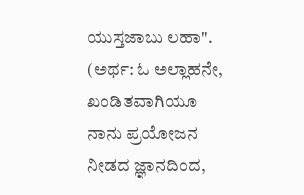ಯುಸ್ತಜಾಬು ಲಹಾ". (ಅರ್ಥ: ಓ ಅಲ್ಲಾಹನೇ, ಖಂಡಿತವಾಗಿಯೂ ನಾನು ಪ್ರಯೋಜನ ನೀಡದ ಜ್ಞಾನದಿಂದ,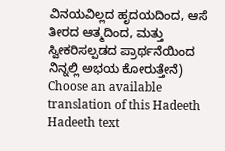ವಿನಯವಿಲ್ಲದ ಹೃದಯದಿಂದ, ಆಸೆ ತೀರದ ಆತ್ಮದಿಂದ, ಮತ್ತು ಸ್ವೀಕರಿಸಲ್ಪಡದ ಪ್ರಾರ್ಥನೆಯಿಂದ ನಿನ್ನಲ್ಲಿ ಅಭಯ ಕೋರುತ್ತೇನೆ)
Choose an available translation of this Hadeeth
Hadeeth text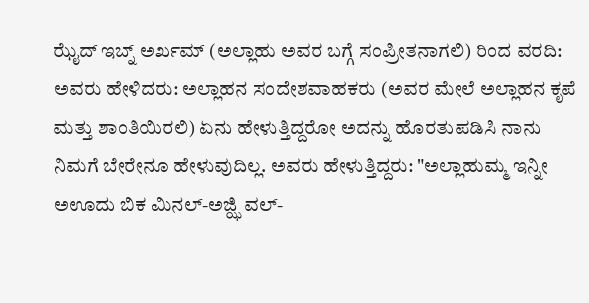ಝೈದ್ ಇಬ್ನ್ ಅರ್ಖಮ್ (ಅಲ್ಲಾಹು ಅವರ ಬಗ್ಗೆ ಸಂಪ್ರೀತನಾಗಲಿ) ರಿಂದ ವರದಿ: ಅವರು ಹೇಳಿದರು: ಅಲ್ಲಾಹನ ಸಂದೇಶವಾಹಕರು (ಅವರ ಮೇಲೆ ಅಲ್ಲಾಹನ ಕೃಪೆ ಮತ್ತು ಶಾಂತಿಯಿರಲಿ) ಏನು ಹೇಳುತ್ತಿದ್ದರೋ ಅದನ್ನು ಹೊರತುಪಡಿಸಿ ನಾನು ನಿಮಗೆ ಬೇರೇನೂ ಹೇಳುವುದಿಲ್ಲ. ಅವರು ಹೇಳುತ್ತಿದ್ದರು: "ಅಲ್ಲಾಹುಮ್ಮ ಇನ್ನೀ ಅಊದು ಬಿಕ ಮಿನಲ್-ಅಜ್ಝಿ ವಲ್-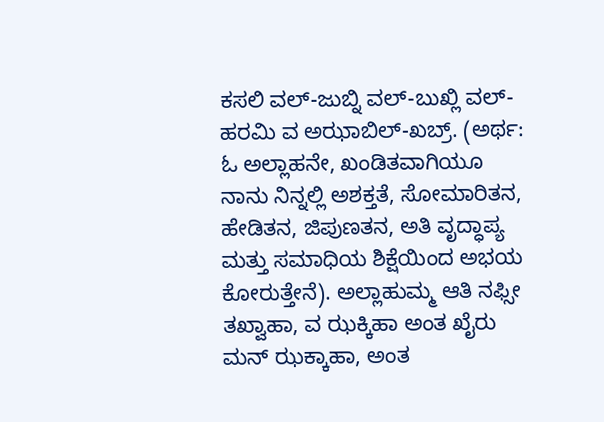ಕಸಲಿ ವಲ್-ಜುಬ್ನಿ ವಲ್-ಬುಖ್ಲಿ ವಲ್-ಹರಮಿ ವ ಅಝಾಬಿಲ್-ಖಬ್ರ್. (ಅರ್ಥ: ಓ ಅಲ್ಲಾಹನೇ, ಖಂಡಿತವಾಗಿಯೂ ನಾನು ನಿನ್ನಲ್ಲಿ ಅಶಕ್ತತೆ, ಸೋಮಾರಿತನ, ಹೇಡಿತನ, ಜಿಪುಣತನ, ಅತಿ ವೃದ್ಧಾಪ್ಯ ಮತ್ತು ಸಮಾಧಿಯ ಶಿಕ್ಷೆಯಿಂದ ಅಭಯ ಕೋರುತ್ತೇನೆ). ಅಲ್ಲಾಹುಮ್ಮ ಆತಿ ನಫ್ಸೀ ತಖ್ವಾಹಾ, ವ ಝಕ್ಕಿಹಾ ಅಂತ ಖೈರು ಮನ್ ಝಕ್ಕಾಹಾ, ಅಂತ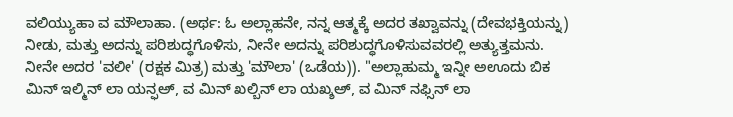ವಲಿಯ್ಯುಹಾ ವ ಮೌಲಾಹಾ. (ಅರ್ಥ: ಓ ಅಲ್ಲಾಹನೇ, ನನ್ನ ಆತ್ಮಕ್ಕೆ ಅದರ ತಖ್ವಾವನ್ನು (ದೇವಭಕ್ತಿಯನ್ನು) ನೀಡು, ಮತ್ತು ಅದನ್ನು ಪರಿಶುದ್ಧಗೊಳಿಸು, ನೀನೇ ಅದನ್ನು ಪರಿಶುದ್ಧಗೊಳಿಸುವವರಲ್ಲಿ ಅತ್ಯುತ್ತಮನು. ನೀನೇ ಅದರ 'ವಲೀ' (ರಕ್ಷಕ ಮಿತ್ರ) ಮತ್ತು 'ಮೌಲಾ' (ಒಡೆಯ)). "ಅಲ್ಲಾಹುಮ್ಮ ಇನ್ನೀ ಅಊದು ಬಿಕ ಮಿನ್ ಇಲ್ಮಿನ್ ಲಾ ಯನ್ಫಅ್, ವ ಮಿನ್ ಖಲ್ಬಿನ್ ಲಾ ಯಖ್ಶಅ್, ವ ಮಿನ್ ನಫ್ಸಿನ್ ಲಾ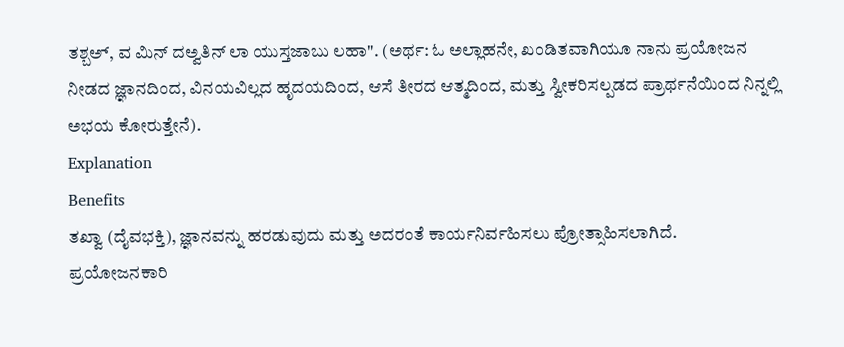ತಶ್ಬಅ್, ವ ಮಿನ್ ದಅ್ವತಿನ್ ಲಾ ಯುಸ್ತಜಾಬು ಲಹಾ". (ಅರ್ಥ: ಓ ಅಲ್ಲಾಹನೇ, ಖಂಡಿತವಾಗಿಯೂ ನಾನು ಪ್ರಯೋಜನ ನೀಡದ ಜ್ಞಾನದಿಂದ, ವಿನಯವಿಲ್ಲದ ಹೃದಯದಿಂದ, ಆಸೆ ತೀರದ ಆತ್ಮದಿಂದ, ಮತ್ತು ಸ್ವೀಕರಿಸಲ್ಪಡದ ಪ್ರಾರ್ಥನೆಯಿಂದ ನಿನ್ನಲ್ಲಿ ಅಭಯ ಕೋರುತ್ತೇನೆ).
Explanation
Benefits
ತಖ್ವಾ (ದೈವಭಕ್ತಿ), ಜ್ಞಾನವನ್ನು ಹರಡುವುದು ಮತ್ತು ಅದರಂತೆ ಕಾರ್ಯನಿರ್ವಹಿಸಲು ಪ್ರೋತ್ಸಾಹಿಸಲಾಗಿದೆ.
ಪ್ರಯೋಜನಕಾರಿ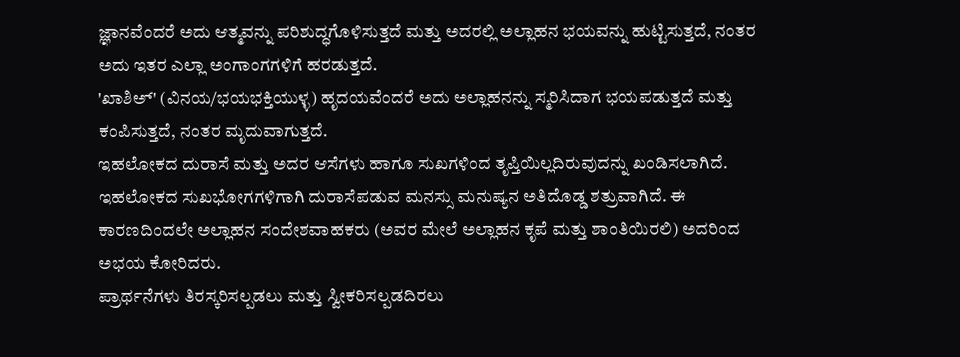ಜ್ಞಾನವೆಂದರೆ ಅದು ಆತ್ಮವನ್ನು ಪರಿಶುದ್ಧಗೊಳಿಸುತ್ತದೆ ಮತ್ತು ಅದರಲ್ಲಿ ಅಲ್ಲಾಹನ ಭಯವನ್ನು ಹುಟ್ಟಿಸುತ್ತದೆ, ನಂತರ ಅದು ಇತರ ಎಲ್ಲಾ ಅಂಗಾಂಗಗಳಿಗೆ ಹರಡುತ್ತದೆ.
'ಖಾಶಿಅ್' (ವಿನಯ/ಭಯಭಕ್ತಿಯುಳ್ಳ) ಹೃದಯವೆಂದರೆ ಅದು ಅಲ್ಲಾಹನನ್ನು ಸ್ಮರಿಸಿದಾಗ ಭಯಪಡುತ್ತದೆ ಮತ್ತು ಕಂಪಿಸುತ್ತದೆ, ನಂತರ ಮೃದುವಾಗುತ್ತದೆ.
ಇಹಲೋಕದ ದುರಾಸೆ ಮತ್ತು ಅದರ ಆಸೆಗಳು ಹಾಗೂ ಸುಖಗಳಿಂದ ತೃಪ್ತಿಯಿಲ್ಲದಿರುವುದನ್ನು ಖಂಡಿಸಲಾಗಿದೆ. ಇಹಲೋಕದ ಸುಖಭೋಗಗಳಿಗಾಗಿ ದುರಾಸೆಪಡುವ ಮನಸ್ಸು ಮನುಷ್ಯನ ಅತಿದೊಡ್ಡ ಶತ್ರುವಾಗಿದೆ. ಈ ಕಾರಣದಿಂದಲೇ ಅಲ್ಲಾಹನ ಸಂದೇಶವಾಹಕರು (ಅವರ ಮೇಲೆ ಅಲ್ಲಾಹನ ಕೃಪೆ ಮತ್ತು ಶಾಂತಿಯಿರಲಿ) ಅದರಿಂದ ಅಭಯ ಕೋರಿದರು.
ಪ್ರಾರ್ಥನೆಗಳು ತಿರಸ್ಕರಿಸಲ್ಪಡಲು ಮತ್ತು ಸ್ವೀಕರಿಸಲ್ಪಡದಿರಲು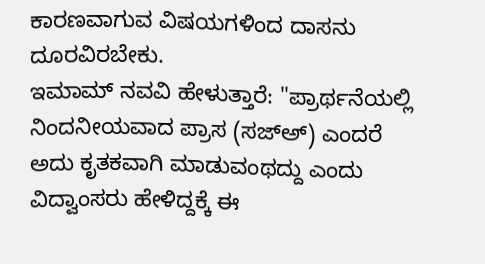ಕಾರಣವಾಗುವ ವಿಷಯಗಳಿಂದ ದಾಸನು ದೂರವಿರಬೇಕು.
ಇಮಾಮ್ ನವವಿ ಹೇಳುತ್ತಾರೆ: "ಪ್ರಾರ್ಥನೆಯಲ್ಲಿ ನಿಂದನೀಯವಾದ ಪ್ರಾಸ (ಸಜ್ಅ್) ಎಂದರೆ ಅದು ಕೃತಕವಾಗಿ ಮಾಡುವಂಥದ್ದು ಎಂದು ವಿದ್ವಾಂಸರು ಹೇಳಿದ್ದಕ್ಕೆ ಈ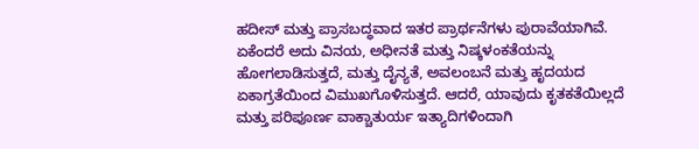ಹದೀಸ್ ಮತ್ತು ಪ್ರಾಸಬದ್ಧವಾದ ಇತರ ಪ್ರಾರ್ಥನೆಗಳು ಪುರಾವೆಯಾಗಿವೆ. ಏಕೆಂದರೆ ಅದು ವಿನಯ, ಅಧೀನತೆ ಮತ್ತು ನಿಷ್ಕಳಂಕತೆಯನ್ನು ಹೋಗಲಾಡಿಸುತ್ತದೆ, ಮತ್ತು ದೈನ್ಯತೆ, ಅವಲಂಬನೆ ಮತ್ತು ಹೃದಯದ ಏಕಾಗ್ರತೆಯಿಂದ ವಿಮುಖಗೊಳಿಸುತ್ತದೆ. ಆದರೆ, ಯಾವುದು ಕೃತಕತೆಯಿಲ್ಲದೆ ಮತ್ತು ಪರಿಪೂರ್ಣ ವಾಕ್ಚಾತುರ್ಯ ಇತ್ಯಾದಿಗಳಿಂದಾಗಿ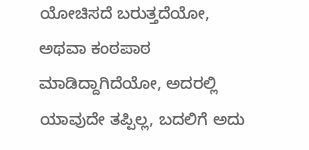ಯೋಚಿಸದೆ ಬರುತ್ತದೆಯೋ, ಅಥವಾ ಕಂಠಪಾಠ ಮಾಡಿದ್ದಾಗಿದೆಯೋ, ಅದರಲ್ಲಿ ಯಾವುದೇ ತಪ್ಪಿಲ್ಲ, ಬದಲಿಗೆ ಅದು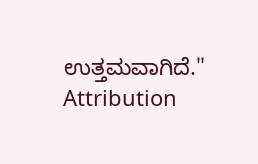ಉತ್ತಮವಾಗಿದೆ."
Attribution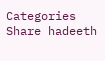Categories
Share hadeeth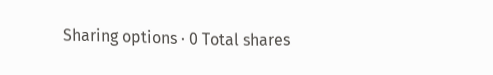Sharing options · 0 Total shares